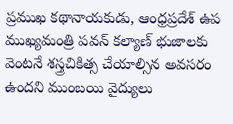ప్రముఖ కథానాయకుడు, ఆంధ్రప్రదేశ్ ఉప ముఖ్యమంత్రి పవన్ కల్యాణ్ భుజాలకు వెంటనే శస్త్రచికిత్స చేయాల్సిన అవసరం ఉందని ముంబయి వైద్యులు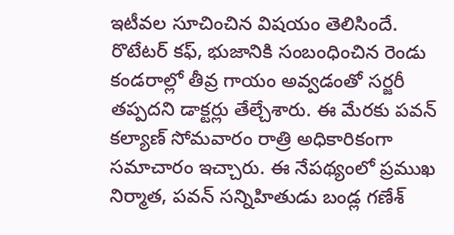ఇటీవల సూచించిన విషయం తెలిసిందే. రొటేటర్ కఫ్, భుజానికి సంబంధించిన రెండు కండరాల్లో తీవ్ర గాయం అవ్వడంతో సర్జరీ తప్పదని డాక్టర్లు తేల్చేశారు. ఈ మేరకు పవన్ కల్యాణ్ సోమవారం రాత్రి అధికారికంగా సమాచారం ఇచ్చారు. ఈ నేపథ్యంలో ప్రముఖ నిర్మాత, పవన్ సన్నిహితుడు బండ్ల గణేశ్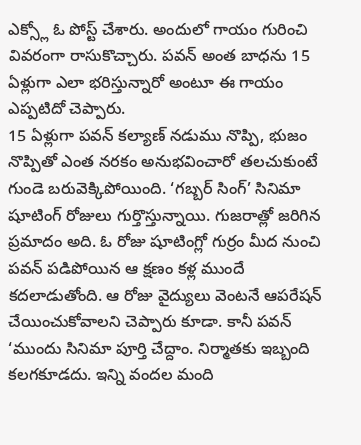ఎక్స్లో ఓ పోస్ట్ చేశారు. అందులో గాయం గురించి వివరంగా రాసుకొచ్చారు. పవన్ అంత బాధను 15 ఏళ్లుగా ఎలా భరిస్తున్నారో అంటూ ఈ గాయం ఎప్పటిదో చెప్పారు.
15 ఏళ్లుగా పవన్ కల్యాణ్ నడుము నొప్పి, భుజం నొప్పితో ఎంత నరకం అనుభవించారో తలచుకుంటే గుండె బరువెక్కిపోయింది. ‘గబ్బర్ సింగ్’ సినిమా షూటింగ్ రోజులు గుర్తొస్తున్నాయి. గుజరాత్లో జరిగిన ప్రమాదం అది. ఓ రోజు షూటింగ్లో గుర్రం మీద నుంచి పవన్ పడిపోయిన ఆ క్షణం కళ్ల ముందే కదలాడుతోంది. ఆ రోజు వైద్యులు వెంటనే ఆపరేషన్ చేయించుకోవాలని చెప్పారు కూడా. కానీ పవన్ ‘ముందు సినిమా పూర్తి చేద్దాం. నిర్మాతకు ఇబ్బంది కలగకూడదు. ఇన్ని వందల మంది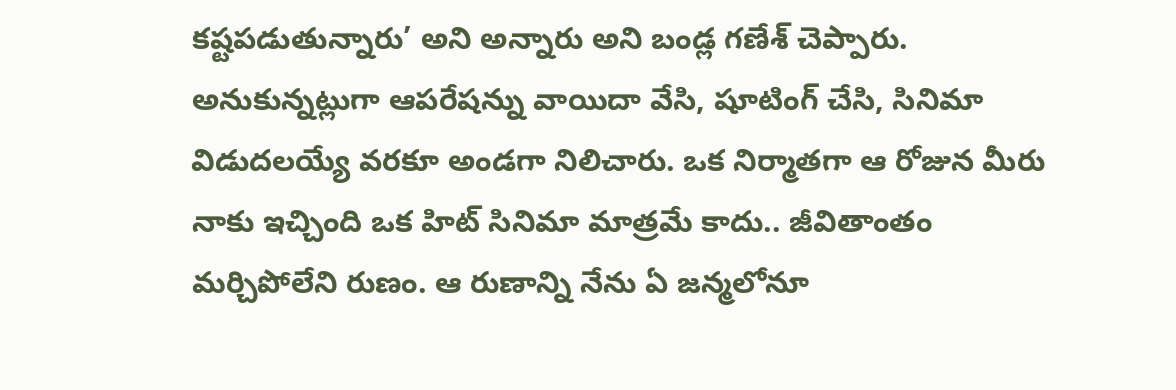కష్టపడుతున్నారు’ అని అన్నారు అని బండ్ల గణేశ్ చెప్పారు.
అనుకున్నట్లుగా ఆపరేషన్ను వాయిదా వేసి, షూటింగ్ చేసి, సినిమా విడుదలయ్యే వరకూ అండగా నిలిచారు. ఒక నిర్మాతగా ఆ రోజున మీరు నాకు ఇచ్చింది ఒక హిట్ సినిమా మాత్రమే కాదు.. జీవితాంతం మర్చిపోలేని రుణం. ఆ రుణాన్ని నేను ఏ జన్మలోనూ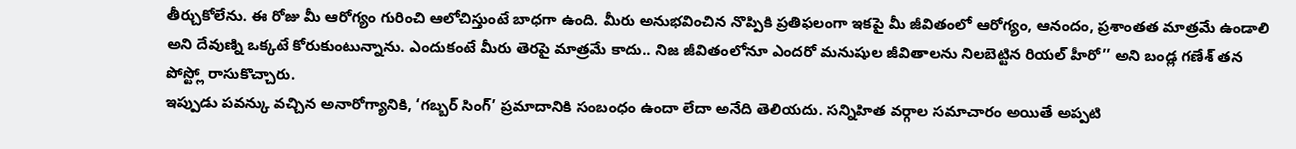తీర్చుకోలేను. ఈ రోజు మీ ఆరోగ్యం గురించి ఆలోచిస్తుంటే బాధగా ఉంది. మీరు అనుభవించిన నొప్పికి ప్రతిఫలంగా ఇకపై మీ జీవితంలో ఆరోగ్యం, ఆనందం, ప్రశాంతత మాత్రమే ఉండాలి అని దేవుణ్ని ఒక్కటే కోరుకుంటున్నాను. ఎందుకంటే మీరు తెరపై మాత్రమే కాదు.. నిజ జీవితంలోనూ ఎందరో మనుషుల జీవితాలను నిలబెట్టిన రియల్ హీరో’’ అని బండ్ల గణేశ్ తన పోస్ట్లో రాసుకొచ్చారు.
ఇప్పుడు పవన్కు వచ్చిన అనారోగ్యానికి, ‘గబ్బర్ సింగ్’ ప్రమాదానికి సంబంధం ఉందా లేదా అనేది తెలియదు. సన్నిహిత వర్గాల సమాచారం అయితే అప్పటి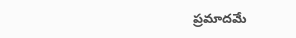ప్రమాదమే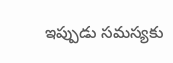ఇప్పుడు సమస్యకు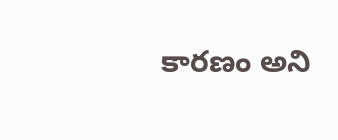కారణం అని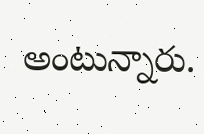అంటున్నారు.